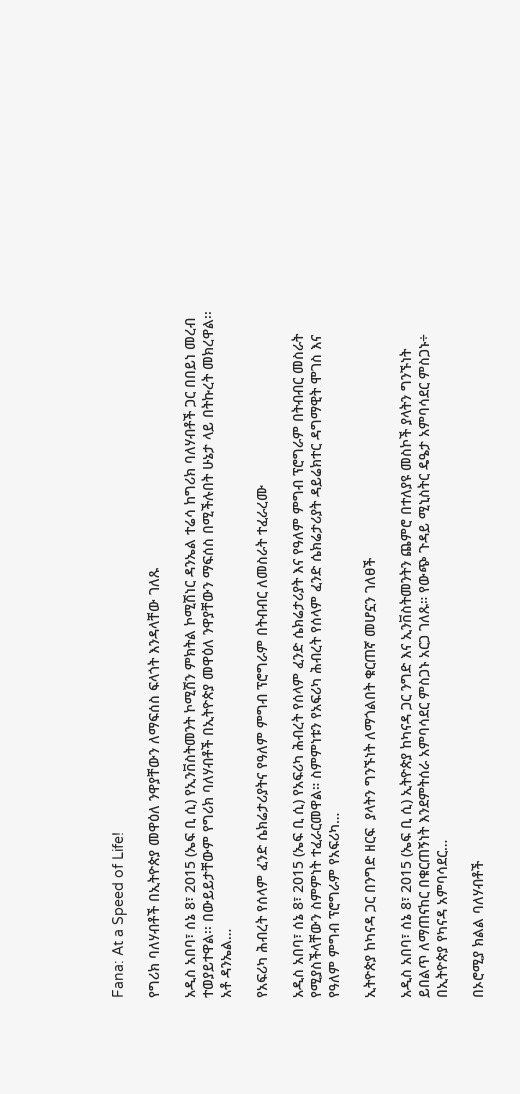Fana: At a Speed of Life!

የግሪክ ባለሃብቶች በኢትዮጵያ መዋዕለ ንዋያቸውን ለማፍሰስ ፍላጎት እንዳላቸው ገለጹ

አዲስ አበባ፣ ሰኔ 8፣ 2015 (ኤፍ ቢ ሲ) የኢንቨስትመንት ኮሚሽን ምክትል ኮሚሽነር ዳንኤል ተሬሳ ከግሪክ ባለሃብቶች ጋር በበይነ መረብ ተወያይተዋል፡፡ በውይይታቸውም የግሪክ ባለሃብቶች በኢትዮጵያ መዋዕለ ንዋያቸውን ማፍሰስ በሚችሉበት ሁኔታ ላይ በትኩረት መክረዋል፡፡ አቶ ዳንኤል…

የአፍሪካ ሕብረት የሰላም ፈንድ ሴክሬታሪያትና የዓለም ምግብ ፕሮግራም በትብብር ለመስራት ተፈራረሙ

አዲስ አበባ፣ ሰኔ 8፣ 2015 (ኤፍ ቢ ሲ) የአፍሪካ ሕብረት የሰላም ፈንድ ሴክሬታሪያት እና የዓለም ምግብ ፕሮግራም በትብብር መስራት የሚያስችላቸውን ስምምነት ተፈራርመዋል። ስምምነቱን የአፍሪካ ሕብረት የሰላም ፈንድ ሴክሬታሪያት ዳይሬክተር ዳግማዊት ሞገስ እና የዓለም ምግብ ፕሮግራም የአፍሪካ…

ኢትዮጵያ ከካናዳ ጋር በንግድ ዘርፍ  ያላትን ግንኙነት ለማጎልበት ቁርጠኛ መሆኗን ገለፀች

አዲስ አበባ፣ ሰኔ 8፣ 2015 (ኤፍ ቢ ሲ) ኢትዮጵያ ከካናዳ ጋር ንግድ እና ኢንቨስትመንትን ጨምሮ በተለያዩ መስኮች ያላትን ግንኙነት ይበልጥ ለማጠናከር በቁርጠኝነት እንደምትሰራ አምባሳደር ምስጋኑ አርጋ ገለጹ። የውጭ ጉዳይ ሚኒስትር ዴዔታ አምባሳደር ምስጋኑ÷ በኢትዮጵያ የካናዳ አምባሳደር…

በኦሮሚያ ክልል ባለሃብቶች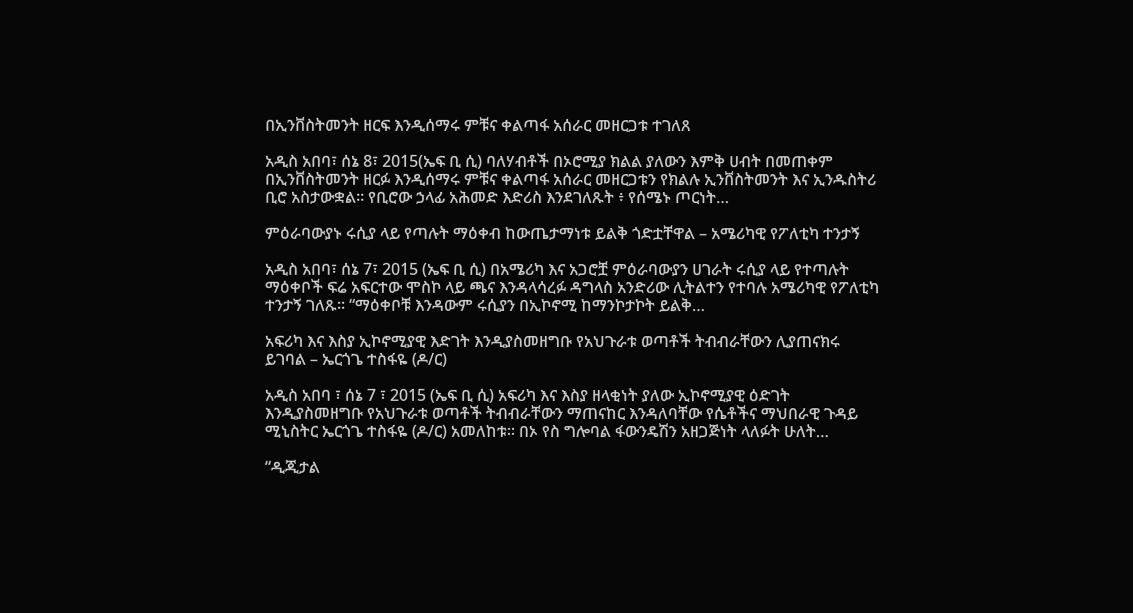በኢንቨስትመንት ዘርፍ እንዲሰማሩ ምቹና ቀልጣፋ አሰራር መዘርጋቱ ተገለጸ

አዲስ አበባ፣ ሰኔ 8፣ 2015(ኤፍ ቢ ሲ) ባለሃብቶች በኦሮሚያ ክልል ያለውን እምቅ ሀብት በመጠቀም በኢንቨስትመንት ዘርፉ እንዲሰማሩ ምቹና ቀልጣፋ አሰራር መዘርጋቱን የክልሉ ኢንቨስትመንት እና ኢንዱስትሪ ቢሮ አስታውቋል። የቢሮው ኃላፊ አሕመድ እድሪስ እንደገለጹት ፥ የሰሜኑ ጦርነት…

ምዕራባውያኑ ሩሲያ ላይ የጣሉት ማዕቀብ ከውጤታማነቱ ይልቅ ጎድቷቸዋል – አሜሪካዊ የፖለቲካ ተንታኝ

አዲስ አበባ፣ ሰኔ 7፣ 2015 (ኤፍ ቢ ሲ) በአሜሪካ እና አጋሮቿ ምዕራባውያን ሀገራት ሩሲያ ላይ የተጣሉት ማዕቀቦች ፍሬ አፍርተው ሞስኮ ላይ ጫና እንዳላሳረፉ ዳግላስ አንድሪው ሊትልተን የተባሉ አሜሪካዊ የፖለቲካ ተንታኝ ገለጹ፡፡ “ማዕቀቦቹ እንዳውም ሩሲያን በኢኮኖሚ ከማንኮታኮት ይልቅ…

አፍሪካ እና እስያ ኢኮኖሚያዊ እድገት እንዲያስመዘግቡ የአህጉራቱ ወጣቶች ትብብራቸውን ሊያጠናክሩ ይገባል – ኤርጎጌ ተስፋዬ (ዶ/ር)

አዲስ አበባ ፣ ሰኔ 7 ፣ 2015 (ኤፍ ቢ ሲ) አፍሪካ እና እስያ ዘላቂነት ያለው ኢኮኖሚያዊ ዕድገት እንዲያስመዘግቡ የአህጉራቱ ወጣቶች ትብብራቸውን ማጠናከር እንዳለባቸው የሴቶችና ማህበራዊ ጉዳይ ሚኒስትር ኤርጎጌ ተስፋዬ (ዶ/ር) አመለከቱ። በኦ የስ ግሎባል ፋውንዴሽን አዘጋጅነት ላለፉት ሁለት…

“ዲጂታል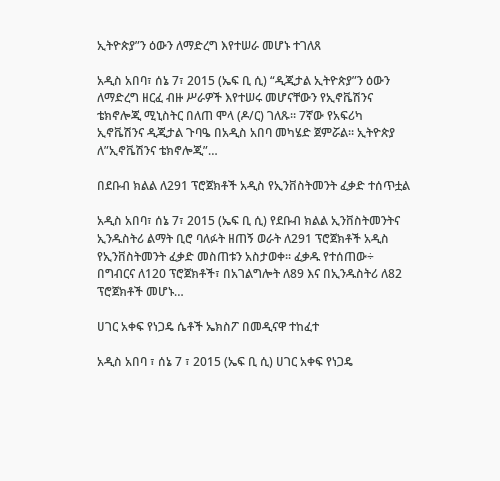ኢትዮጵያ”ን ዕውን ለማድረግ እየተሠራ መሆኑ ተገለጸ

አዲስ አበባ፣ ሰኔ 7፣ 2015 (ኤፍ ቢ ሲ) “ዲጂታል ኢትዮጵያ”ን ዕውን ለማድረግ ዘርፈ ብዙ ሥራዎች እየተሠሩ መሆናቸውን የኢኖቬሽንና ቴክኖሎጂ ሚኒስትር በለጠ ሞላ (ዶ/ር) ገለጹ። 7ኛው የአፍሪካ ኢኖቬሽንና ዲጂታል ጉባዔ በአዲስ አበባ መካሄድ ጀምሯል። ኢትዮጵያ ለ”ኢኖቬሽንና ቴክኖሎጂ”…

በደቡብ ክልል ለ291 ፕሮጀክቶች አዲስ የኢንቨስትመንት ፈቃድ ተሰጥቷል

አዲስ አበባ፣ ሰኔ 7፣ 2015 (ኤፍ ቢ ሲ) የደቡብ ክልል ኢንቨስትመንትና ኢንዱስትሪ ልማት ቢሮ ባለፉት ዘጠኝ ወራት ለ291 ፕሮጀክቶች አዲስ የኢንቨስትመንት ፈቃድ መስጠቱን አስታወቀ፡፡ ፈቃዱ የተሰጠው÷ በግብርና ለ120 ፕሮጀክቶች፣ በአገልግሎት ለ89 እና በኢንዱስትሪ ለ82 ፕሮጀክቶች መሆኑ…

ሀገር አቀፍ የነጋዴ ሴቶች ኤክስፖ በመዲናዋ ተከፈተ

አዲስ አበባ ፣ ሰኔ 7 ፣ 2015 (ኤፍ ቢ ሲ) ሀገር አቀፍ የነጋዴ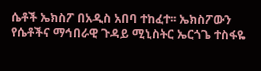ሴቶች ኤክስፖ በአዲስ አበባ ተከፈተ፡፡ ኤክስፖውን የሴቶችና ማኅበራዊ ጉዳይ ሚኒስትር ኤርጎጌ ተስፋዬ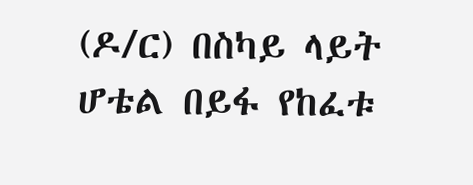(ዶ/ር) በስካይ ላይት ሆቴል በይፋ የከፈቱ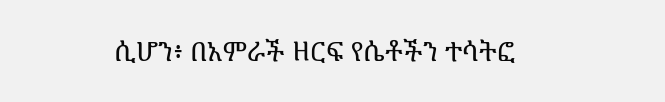ሲሆን፥ በአምራች ዘርፍ የሴቶችን ተሳትፎ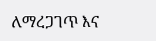ለማረጋገጥ እና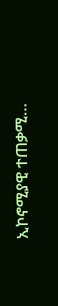ኢኮኖሚያዊ ተጠቃሚ…